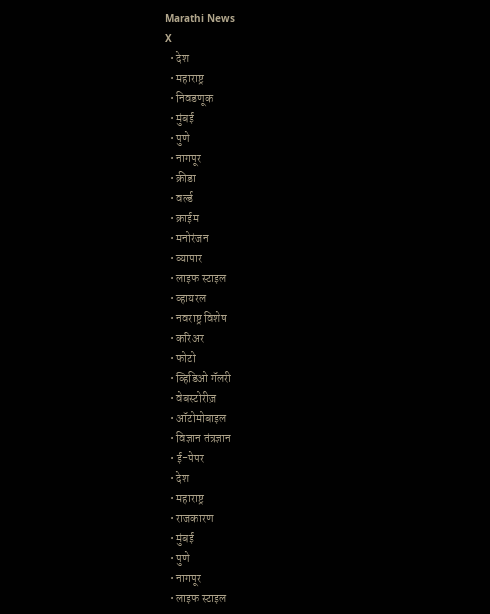Marathi News
X
  • देश
  • महाराष्ट्र
  • निवडणूक
  • मुंबई
  • पुणे
  • नागपूर
  • क्रीडा
  • वर्ल्ड
  • क्राईम
  • मनोरंजन
  • व्यापार
  • लाइफ स्टाइल
  • व्हायरल
  • नवराष्ट्र विशेष
  • करिअर
  • फोटो
  • व्हिडिओ गॅलरी
  • वेबस्टोरीज़
  • ऑटोमोबाइल
  • विज्ञान तंत्रज्ञान
  • ई-पेपर
  • देश
  • महाराष्ट्र
  • राजकारण
  • मुंबई
  • पुणे
  • नागपूर
  • लाइफ स्टाइल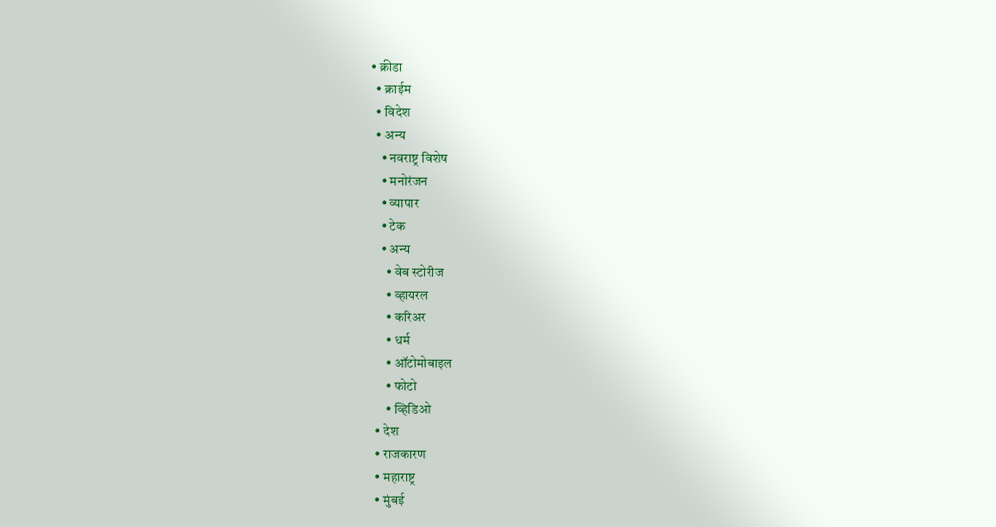• क्रीडा
  • क्राईम
  • विदेश
  • अन्य
    • नवराष्ट्र विशेष
    • मनोरंजन
    • व्यापार
    • टेक
    • अन्य
      • वेब स्टोरीज
      • व्हायरल
      • करिअर
      • धर्म
      • ऑटोमोबाइल
      • फोटो
      • व्हिडिओ
  • देश
  • राजकारण
  • महाराष्ट्र
  • मुंबई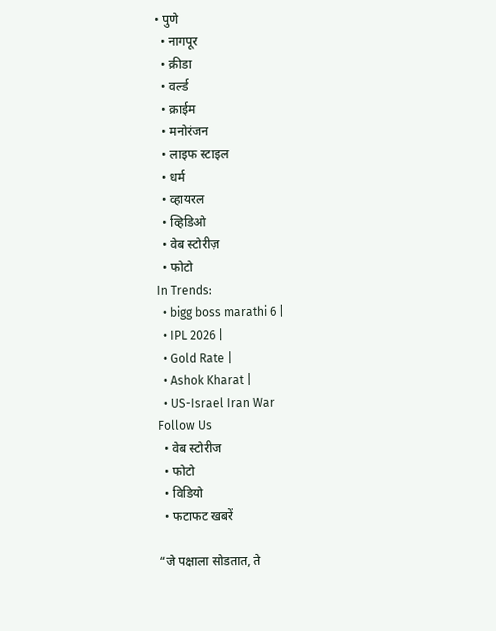• पुणे
  • नागपूर
  • क्रीडा
  • वर्ल्ड
  • क्राईम
  • मनोरंजन
  • लाइफ स्टाइल
  • धर्म
  • व्हायरल
  • व्हिडिओ
  • वेब स्टोरीज़
  • फोटो
In Trends:
  • bigg boss marathi 6 |
  • IPL 2026 |
  • Gold Rate |
  • Ashok Kharat |
  • US-Israel Iran War
Follow Us
  • वेब स्टोरीज
  • फोटो
  • विडियो
  • फटाफट खबरें

“जे पक्षाला सोडतात, ते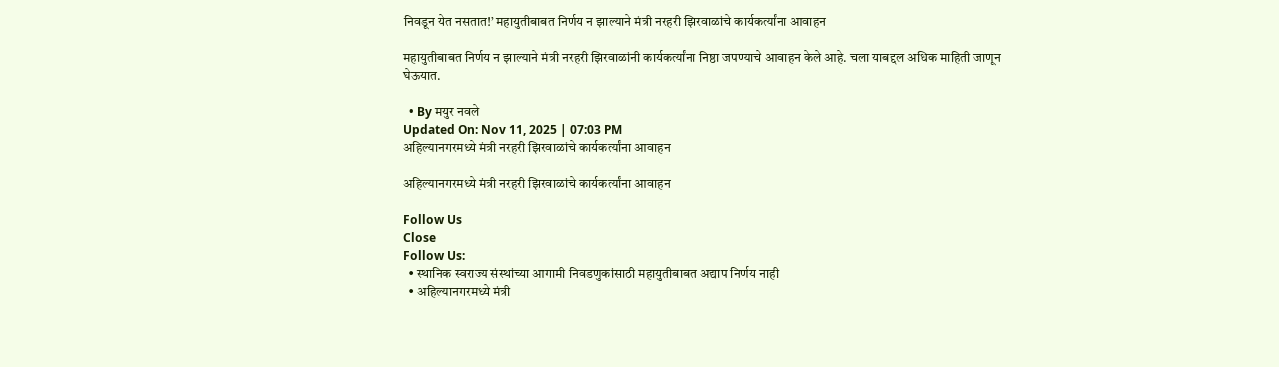निवडून येत नसतात!’ महायुतीबाबत निर्णय न झाल्याने मंत्री नरहरी झिरवाळांचे कार्यकर्त्यांना आवाहन

महायुतीबाबत निर्णय न झाल्याने मंत्री नरहरी झिरवाळांनी कार्यकर्त्यांना निष्ठा जपण्याचे आवाहन केले आहे. चला याबद्दल अधिक माहिती जाणून घेऊयात.

  • By मयुर नवले
Updated On: Nov 11, 2025 | 07:03 PM
अहिल्यानगरमध्ये मंत्री नरहरी झिरवाळांचे कार्यकर्त्यांना आवाहन

अहिल्यानगरमध्ये मंत्री नरहरी झिरवाळांचे कार्यकर्त्यांना आवाहन

Follow Us
Close
Follow Us:
  • स्थानिक स्वराज्य संस्थांच्या आगामी निवडणुकांसाठी महायुतीबाबत अद्याप निर्णय नाही
  • अहिल्यानगरमध्ये मंत्री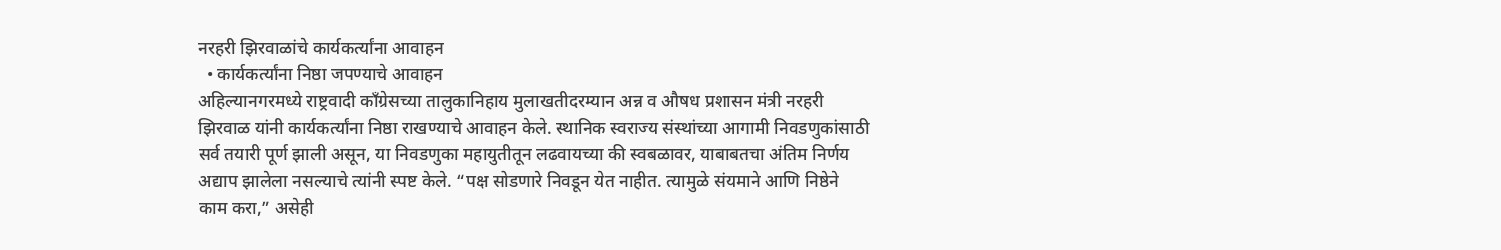नरहरी झिरवाळांचे कार्यकर्त्यांना आवाहन
  • कार्यकर्त्यांना निष्ठा जपण्याचे आवाहन
अहिल्यानगरमध्ये राष्ट्रवादी काँग्रेसच्या तालुकानिहाय मुलाखतीदरम्यान अन्न व औषध प्रशासन मंत्री नरहरी झिरवाळ यांनी कार्यकर्त्यांना निष्ठा राखण्याचे आवाहन केले. स्थानिक स्वराज्य संस्थांच्या आगामी निवडणुकांसाठी सर्व तयारी पूर्ण झाली असून, या निवडणुका महायुतीतून लढवायच्या की स्वबळावर, याबाबतचा अंतिम निर्णय अद्याप झालेला नसल्याचे त्यांनी स्पष्ट केले. “पक्ष सोडणारे निवडून येत नाहीत. त्यामुळे संयमाने आणि निष्ठेने काम करा,” असेही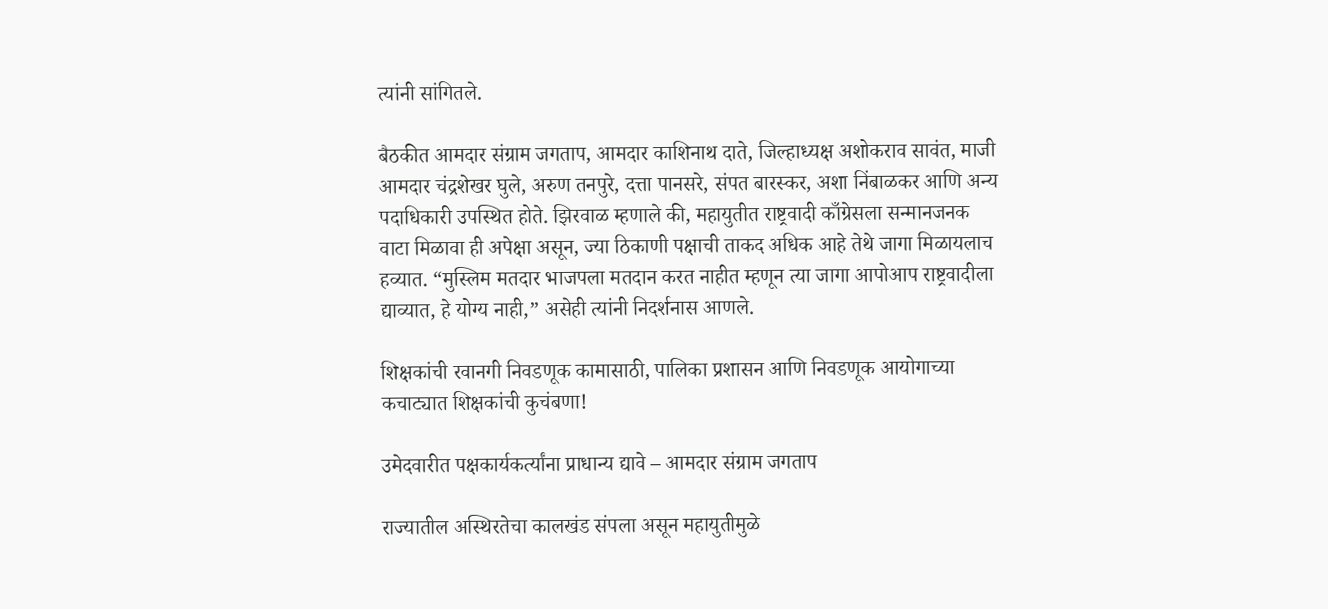त्यांनी सांगितले.

बैठकीत आमदार संग्राम जगताप, आमदार काशिनाथ दाते, जिल्हाध्यक्ष अशोकराव सावंत, माजी आमदार चंद्रशेखर घुले, अरुण तनपुरे, दत्ता पानसरे, संपत बारस्कर, अशा निंबाळकर आणि अन्य पदाधिकारी उपस्थित होते. झिरवाळ म्हणाले की, महायुतीत राष्ट्रवादी काँग्रेसला सन्मानजनक वाटा मिळावा ही अपेक्षा असून, ज्या ठिकाणी पक्षाची ताकद अधिक आहे तेथे जागा मिळायलाच हव्यात. “मुस्लिम मतदार भाजपला मतदान करत नाहीत म्हणून त्या जागा आपोआप राष्ट्रवादीला द्याव्यात, हे योग्य नाही,” असेही त्यांनी निदर्शनास आणले.

शिक्षकांची रवानगी निवडणूक कामासाठी, पालिका प्रशासन आणि निवडणूक आयोगाच्या कचाट्यात शिक्षकांची कुचंबणा!

उमेदवारीत पक्षकार्यकर्त्यांना प्राधान्य द्यावे – आमदार संग्राम जगताप

राज्यातील अस्थिरतेचा कालखंड संपला असून महायुतीमुळे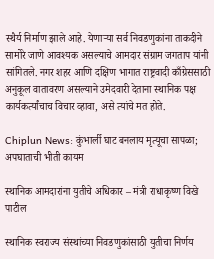स्थैर्य निर्माण झाले आहे. येणाऱ्या सर्व निवडणुकांना ताकदीने सामोरे जाणे आवश्यक असल्याचे आमदार संग्राम जगताप यांनी सांगितले. नगर शहर आणि दक्षिण भागात राष्ट्रवादी काँग्रेससाठी अनुकूल वातावरण असल्याने उमेदवारी देताना स्थानिक पक्ष कार्यकर्त्यांचाच विचार व्हावा, असे त्यांचे मत होते.

Chiplun News: कुंभार्ली घाट बनलाय मृत्यूचा सापळा; अपघाताची भीती कायम

स्थानिक आमदारांना युतीचे अधिकार – मंत्री राधाकृष्ण विखे पाटील

स्थानिक स्वराज्य संस्थांच्या निवडणुकांसाठी युतीचा निर्णय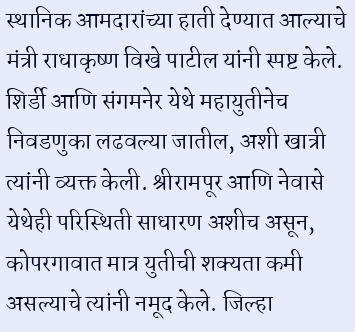स्थानिक आमदारांच्या हाती देण्यात आल्याचे मंत्री राधाकृष्ण विखे पाटील यांनी स्पष्ट केले. शिर्डी आणि संगमनेर येथे महायुतीनेच निवडणुका लढवल्या जातील, अशी खात्री त्यांनी व्यक्त केली. श्रीरामपूर आणि नेवासे येथेही परिस्थिती साधारण अशीच असून, कोपरगावात मात्र युतीची शक्यता कमी असल्याचे त्यांनी नमूद केले. जिल्हा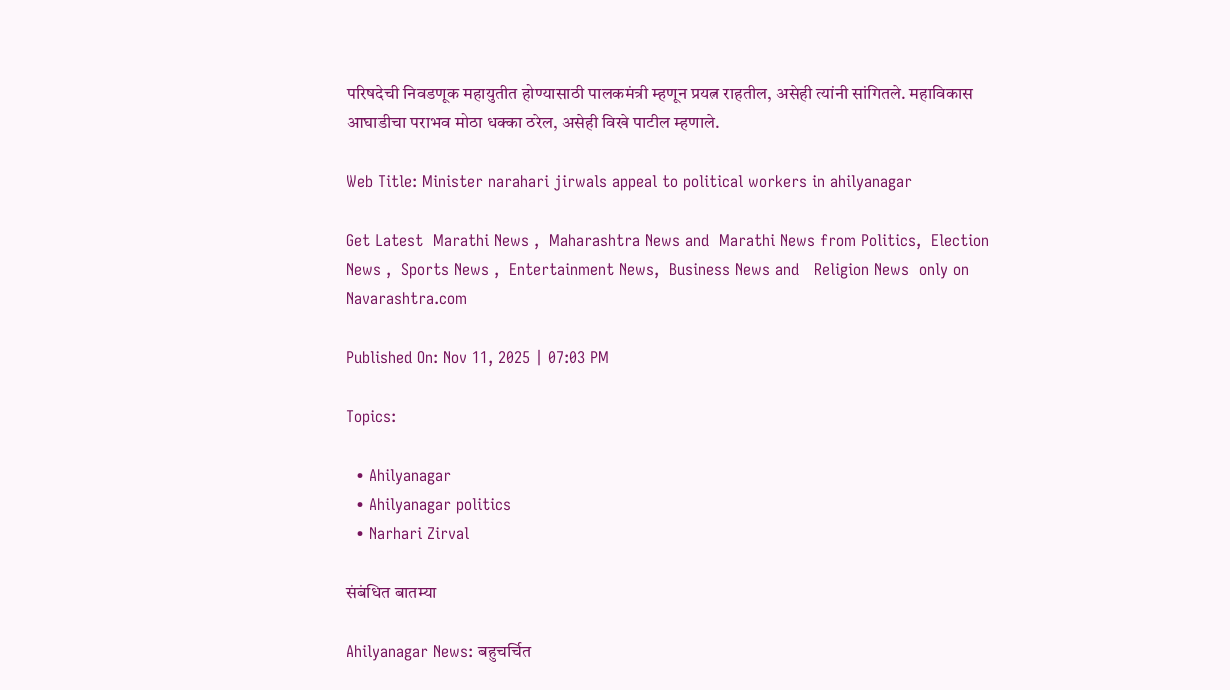परिषदेची निवडणूक महायुतीत होण्यासाठी पालकमंत्री म्हणून प्रयत्न राहतील, असेही त्यांनी सांगितले. महाविकास आघाडीचा पराभव मोठा धक्का ठरेल, असेही विखे पाटील म्हणाले.

Web Title: Minister narahari jirwals appeal to political workers in ahilyanagar

Get Latest  Marathi News ,  Maharashtra News and  Marathi News from Politics,  Election News ,  Sports News ,  Entertainment News,  Business News and   Religion News  only on Navarashtra.com

Published On: Nov 11, 2025 | 07:03 PM

Topics:

  • Ahilyanagar
  • Ahilyanagar politics
  • Narhari Zirval

संबंधित बातम्या

Ahilyanagar News: बहुचर्चित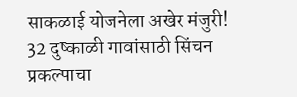साकळाई योजनेला अखेर मंजुरी! 32 दुष्काळी गावांसाठी सिंचन प्रकल्पाचा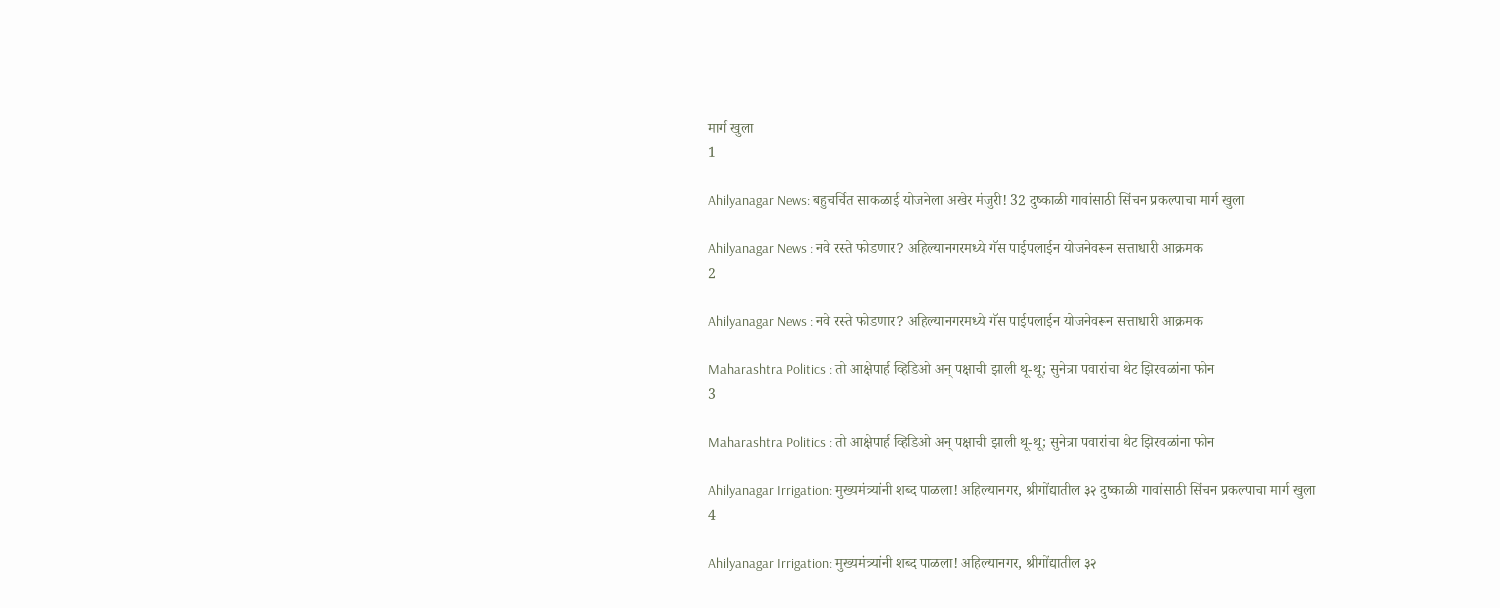मार्ग खुला
1

Ahilyanagar News: बहुचर्चित साकळाई योजनेला अखेर मंजुरी! 32 दुष्काळी गावांसाठी सिंचन प्रकल्पाचा मार्ग खुला

Ahilyanagar News : नवे रस्ते फोडणार? अहिल्यानगरमध्ये गॅस पाईपलाईन योजनेवरून सत्ताधारी आक्रमक
2

Ahilyanagar News : नवे रस्ते फोडणार? अहिल्यानगरमध्ये गॅस पाईपलाईन योजनेवरून सत्ताधारी आक्रमक

Maharashtra Politics : तो आक्षेपार्ह व्हिडिओ अन् पक्षाची झाली थू-थू; सुनेत्रा पवारांचा थेट झिरवळांना फोन
3

Maharashtra Politics : तो आक्षेपार्ह व्हिडिओ अन् पक्षाची झाली थू-थू; सुनेत्रा पवारांचा थेट झिरवळांना फोन

Ahilyanagar Irrigation: मुख्यमंत्र्यांनी शब्द पाळला! अहिल्यानगर, श्रीगोंद्यातील ३२ दुष्काळी गावांसाठी सिंचन प्रकल्पाचा मार्ग खुला
4

Ahilyanagar Irrigation: मुख्यमंत्र्यांनी शब्द पाळला! अहिल्यानगर, श्रीगोंद्यातील ३२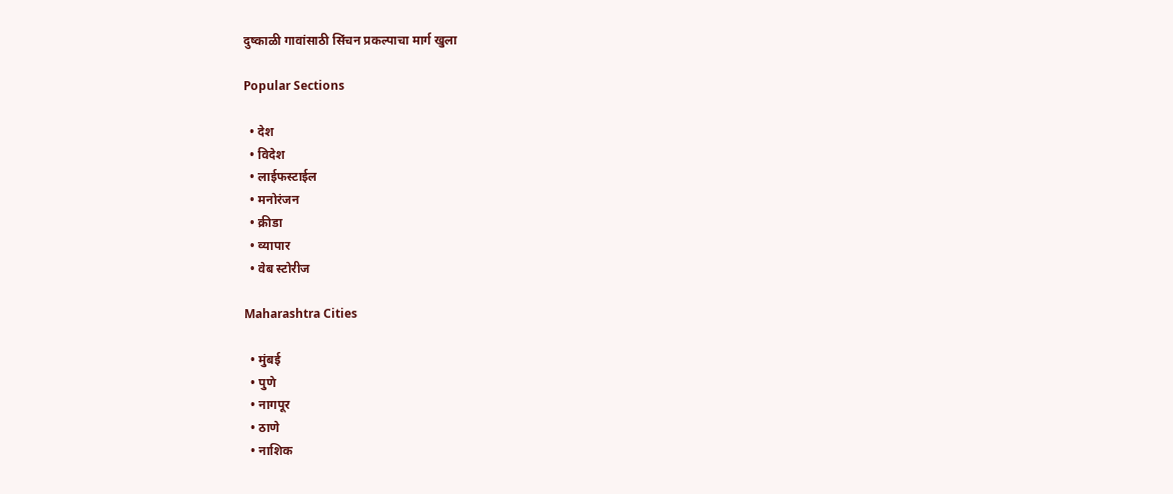दुष्काळी गावांसाठी सिंचन प्रकल्पाचा मार्ग खुला

Popular Sections

  • देश
  • विदेश
  • लाईफस्टाईल
  • मनोरंजन
  • क्रीडा
  • व्यापार
  • वेब स्टोरीज

Maharashtra Cities

  • मुंबई
  • पुणे
  • नागपूर
  • ठाणे
  • नाशिक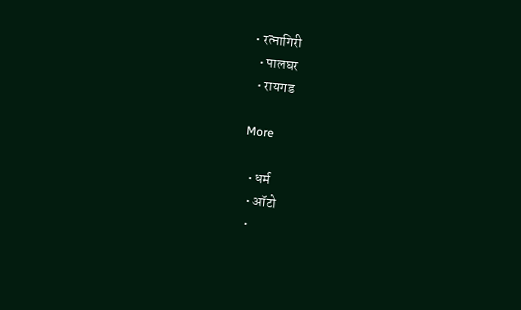• रत्नागिरी
  • पालघर
  • रायगड

More

  • धर्म
  • ऑटो
  •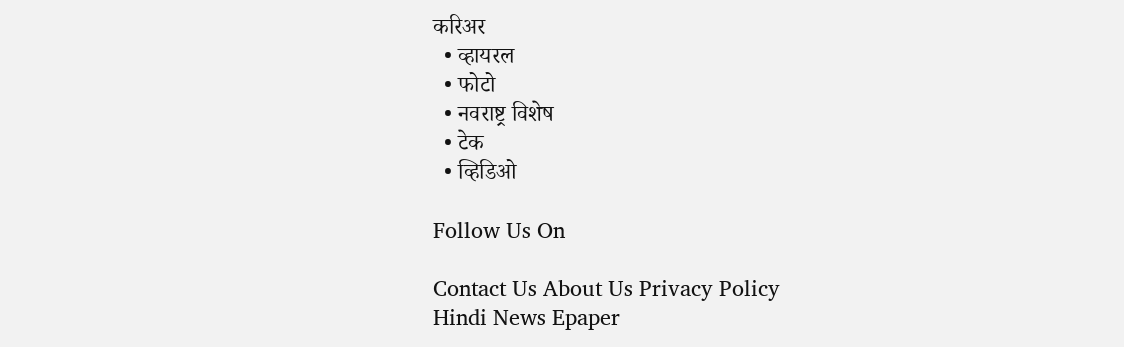करिअर
  • व्हायरल
  • फोटो
  • नवराष्ट्र विशेष
  • टेक
  • व्हिडिओ

Follow Us On

Contact Us About Us Privacy Policy
Hindi News Epaper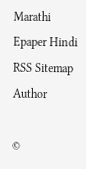Marathi Epaper Hindi RSS Sitemap Author

©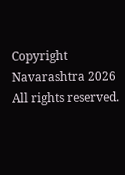Copyright Navarashtra 2026 All rights reserved.